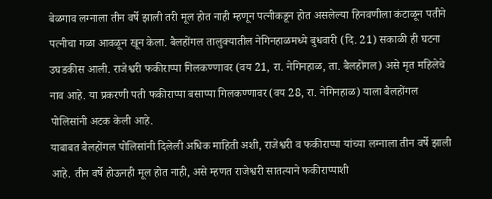बेळगाव लग्नाला तीन वर्षे झाली तरी मूल होत नाही म्हणून पत्नीकडून होत असलेल्या हिनवणीला कंटाळून पतीने पत्नीचा गळा आवळून खून केला. बैलहोंगल तालुक्यातील नेगिनहाळमध्ये बुधवारी (दि. 21) सकाळी ही घटना उघडकीस आली. राजेश्वरी फकीराप्पा गिलकण्णावर (वय 21, रा. नेगिनहाळ, ता. बैलहोंगल) असे मृत महिलेचे नाव आहे. या प्रकरणी पती फकीराप्पा बसाप्पा गिलकण्णावर (वय 28, रा. नेगिनहाळ) याला बैलहोंगल पोलिसांनी अटक केली आहे.
याबाबत बैलहोंगल पोलिसांनी दिलेली अधिक माहिती अशी, राजेश्वरी व फकीराप्पा यांच्या लग्नाला तीन वर्षे झाली आहे. तीन वर्षे होऊनही मूल होत नाही, असे म्हणत राजेश्वरी सातत्याने फकीराप्पाशी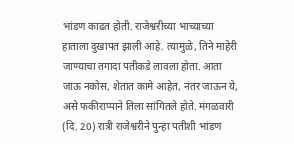भांडण काढत होती. राजेश्वरीच्या भाच्याच्या हाताला दुखापत झाली आहे. त्यामुळे, तिने माहेरी जाण्याचा तगादा पतीकडे लावला होता. आता जाऊ नकोस, शेतात कामे आहेत, नंतर जाऊन ये, असे फकीराप्पाने तिला सांगितले होते. मंगळवारी (दि. 20) रात्री राजेश्वरीने पुन्हा पतीशी भांडण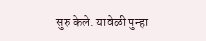सुरु केले. यावेळी पुन्हा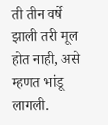ती तीन वर्षे झाली तरी मूल होत नाही, असे म्हणत भांडू लागली.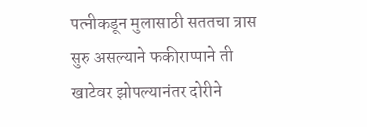पत्नीकडून मुलासाठी सततचा त्रास सुरु असल्याने फकीराप्पाने ती खाटेवर झोपल्यानंतर दोरीने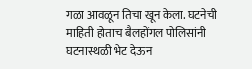गळा आवळून तिचा खून केला. घटनेची माहिती होताच बैलहोंगल पोलिसांनी घटनास्थळी भेट देऊन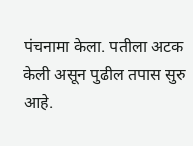पंचनामा केला. पतीला अटक केली असून पुढील तपास सुरु आहे.